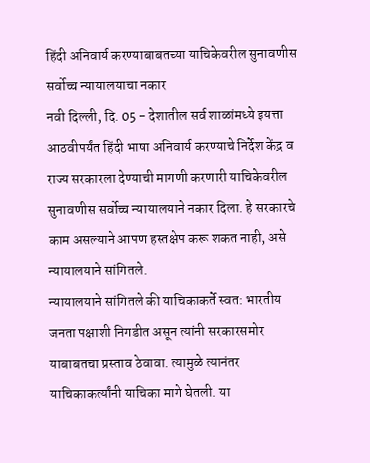हिंदी अनिवार्य करण्याबाबतच्या याचिकेवरील सुनावणीस सर्वोच्च न्यायालयाचा नकार
नवी दिल्ली, दि. 05 - देशातील सर्व शाळांमध्ये इयत्ता आठवीपर्यंत हिंदी भाषा अनिवार्य करण्याचे निर्देश केंद्र व राज्य सरकारला देण्याची मागणी करणारी याचिकेवरील सुनावणीस सर्वोच्च न्यायालयाने नकार दिला. हे सरकारचे काम असल्याने आपण हस्तक्षेप करू शकत नाही, असे न्यायालयाने सांगितले.
न्यायालयाने सांगितले की याचिकाकर्ते स्वत: भारतीय जनता पक्षाशी निगडीत असून त्यांनी सरकारसमोर याबाबतचा प्रस्ताव ठेवावा. त्यामुळे त्यानंतर याचिकाकर्त्यांनी याचिका मागे घेतली. या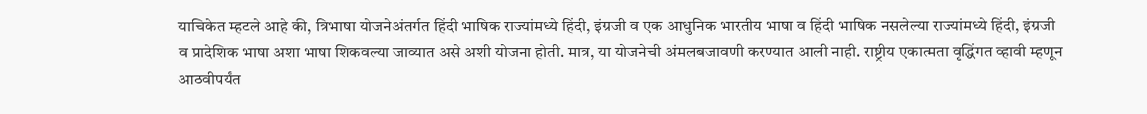याचिकेत म्हटले आहे की, त्रिभाषा योजनेअंतर्गत हिंदी भाषिक राज्यांमध्ये हिंदी, इंग्रजी व एक आधुनिक भारतीय भाषा व हिंदी भाषिक नसलेल्या राज्यांमध्ये हिंदी, इंग्रजी व प्रादेशिक भाषा अशा भाषा शिकवल्या जाव्यात असे अशी योजना होती. मात्र, या योजनेची अंमलबजावणी करण्यात आली नाही. राष्ट्रीय एकात्मता वृद्धिंगत व्हावी म्हणून आठवीपर्यंत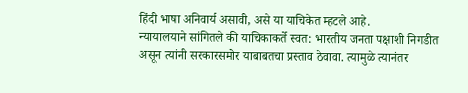हिंदी भाषा अनिवार्य असावी, असे या याचिकेत म्हटले आहे.
न्यायालयाने सांगितले की याचिकाकर्ते स्वत: भारतीय जनता पक्षाशी निगडीत असून त्यांनी सरकारसमोर याबाबतचा प्रस्ताव ठेवावा. त्यामुळे त्यानंतर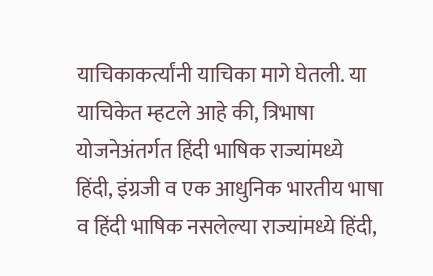याचिकाकर्त्यांनी याचिका मागे घेतली. या याचिकेत म्हटले आहे की, त्रिभाषा योजनेअंतर्गत हिंदी भाषिक राज्यांमध्ये हिंदी, इंग्रजी व एक आधुनिक भारतीय भाषा व हिंदी भाषिक नसलेल्या राज्यांमध्ये हिंदी,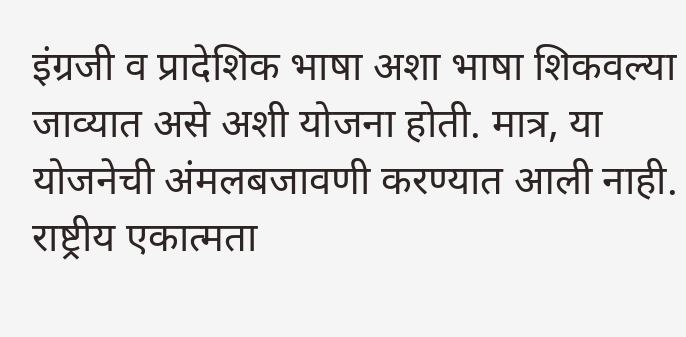इंग्रजी व प्रादेशिक भाषा अशा भाषा शिकवल्या जाव्यात असे अशी योजना होती. मात्र, या योजनेची अंमलबजावणी करण्यात आली नाही. राष्ट्रीय एकात्मता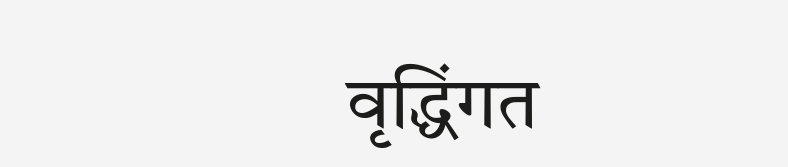वृद्धिंगत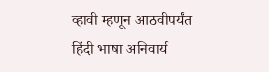व्हावी म्हणून आठवीपर्यंत हिंदी भाषा अनिवार्य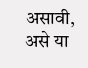असावी, असे या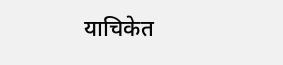याचिकेत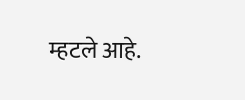म्हटले आहे.